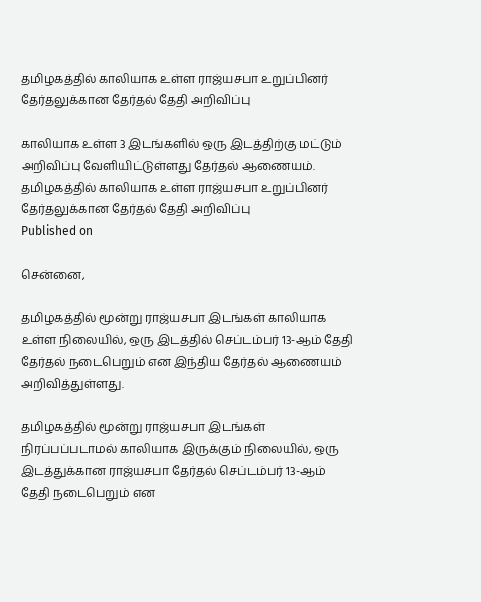தமிழகத்தில் காலியாக உள்ள ராஜ்யசபா உறுப்பினர் தேர்தலுக்கான தேர்தல் தேதி அறிவிப்பு

காலியாக உள்ள 3 இடங்களில் ஒரு இடத்திற்கு மட்டும் அறிவிப்பு வேளியிட்டுள்ளது தேர்தல் ஆணையம்.
தமிழகத்தில் காலியாக உள்ள ராஜ்யசபா உறுப்பினர் தேர்தலுக்கான தேர்தல் தேதி அறிவிப்பு
Published on

சென்னை,

தமிழகத்தில் மூன்று ராஜ்யசபா இடங்கள் காலியாக உள்ள நிலையில், ஒரு இடத்தில் செப்டம்பர் 13-ஆம் தேதி தேர்தல் நடைபெறும் என இந்திய தேர்தல் ஆணையம் அறிவித்துள்ளது.

தமிழகத்தில் மூன்று ராஜ்யசபா இடங்கள் நிரப்பப்படாமல் காலியாக இருக்கும் நிலையில், ஒரு இடத்துக்கான ராஜ்யசபா தேர்தல் செப்டம்பர் 13-ஆம் தேதி நடைபெறும் என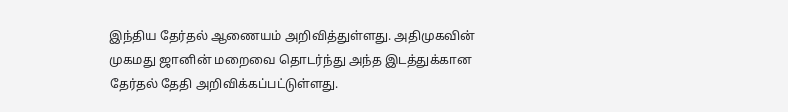இந்திய தேர்தல் ஆணையம் அறிவித்துள்ளது. அதிமுகவின் முகமது ஜானின் மறைவை தொடர்ந்து அந்த இடத்துக்கான தேர்தல் தேதி அறிவிக்கப்பட்டுள்ளது.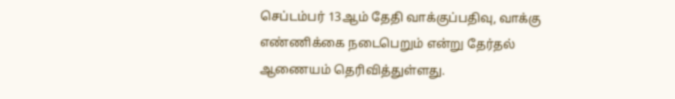செப்டம்பர் 13ஆம் தேதி வாக்குப்பதிவு, வாக்கு எண்ணிக்கை நடைபெறும் என்று தேர்தல் ஆணையம் தெரிவித்துள்ளது.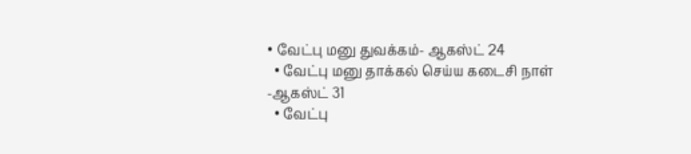• வேட்பு மனு துவக்கம்- ஆகஸ்ட் 24
  • வேட்பு மனு தாக்கல் செய்ய கடைசி நாள் -ஆகஸ்ட் 31
  • வேட்பு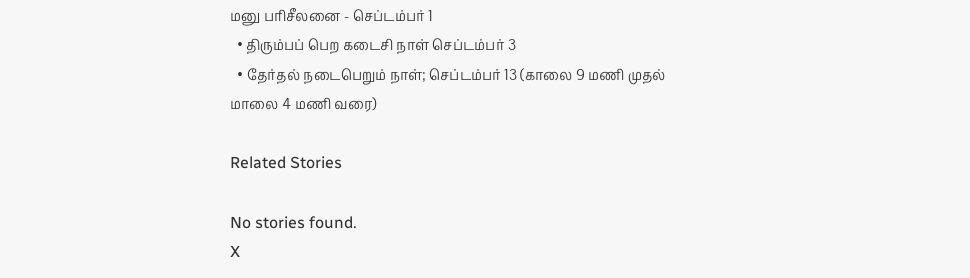மனு பரிசீலனை - செப்டம்பர் 1
  • திரும்பப் பெற கடைசி நாள் செப்டம்பர் 3
  • தேர்தல் நடைபெறும் நாள்; செப்டம்பர் 13 (காலை 9 மணி முதல் மாலை 4 மணி வரை)

Related Stories

No stories found.
X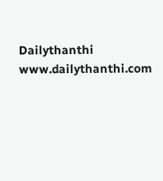Dailythanthi
www.dailythanthi.com